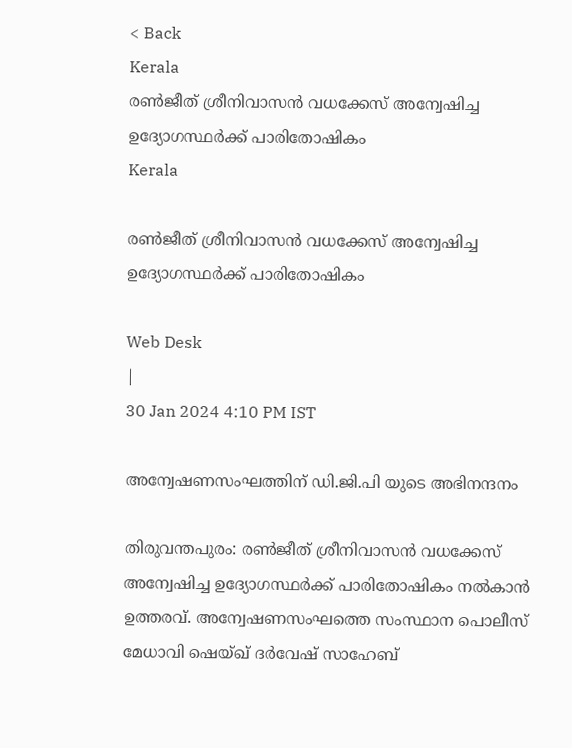< Back
Kerala
രൺജീത് ശ്രീനിവാസൻ വധക്കേസ് അന്വേഷിച്ച ഉദ്യോഗസ്ഥർക്ക് പാരിതോഷികം
Kerala

രൺജീത് ശ്രീനിവാസൻ വധക്കേസ് അന്വേഷിച്ച ഉദ്യോഗസ്ഥർക്ക് പാരിതോഷികം

Web Desk
|
30 Jan 2024 4:10 PM IST

അന്വേഷണസംഘത്തിന് ഡി.ജി.പി യുടെ അഭിനന്ദനം

തിരുവന്തപുരം: രൺജീത് ശ്രീനിവാസൻ വധക്കേസ് അന്വേഷിച്ച ഉദ്യോഗസ്ഥർക്ക് പാരിതോഷികം നൽകാൻ ഉത്തരവ്. അന്വേഷണസംഘത്തെ സംസ്ഥാന പൊലീസ് മേധാവി ഷെയ്ഖ് ദർവേഷ് സാഹേബ്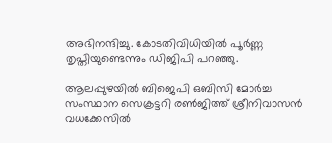അഭിനന്ദിച്ചു. കോടതിവിധിയില്‍ പൂര്‍ണ്ണ തൃപ്തിയുണ്ടെന്നും ഡിജിപി പറഞ്ഞു.

ആലപ്പുഴയിൽ ബിജെപി ഒബിസി മോർച്ച സംസ്ഥാന സെക്രട്ടറി രൺജിത്ത് ശ്രീനിവാസന്‍ വധക്കേസിൽ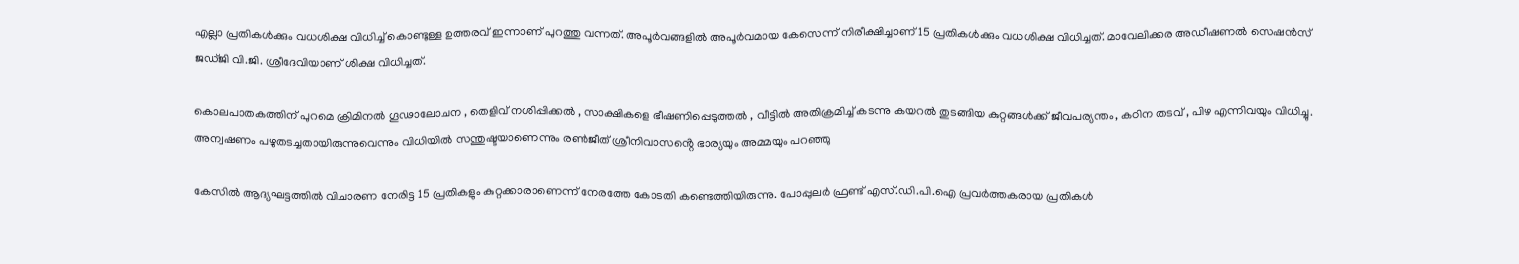എല്ലാ പ്രതികള്‍ക്കും വധശിക്ഷ വിധിച്ച് കൊണ്ടുള്ള ഉത്തരവ് ഇന്നാണ് പുറത്തു വന്നത്. അപൂര്‍വങ്ങളില്‍ അപൂര്‍വമായ കേസെന്ന് നിരീക്ഷിച്ചാണ്15 പ്രതികള്‍ക്കും വധശിക്ഷ വിധിച്ചത്. മാവേലിക്കര അഡീഷണൽ സെഷൻസ് ജഡ്ജി വി.ജി. ശ്രീദേവിയാണ് ശിക്ഷ വിധിച്ചത്.

കൊലപാതകത്തിന് പുറമെ ക്രിമിനൽ ഗൂഢാലോചന , തെളിവ് നശിപ്പിക്കൽ , സാക്ഷികളെ ഭീഷണിപ്പെടുത്തൽ , വീട്ടിൽ അതിക്രമിച്ച് കടന്നു കയറൽ തുടങ്ങിയ കുറ്റങ്ങൾക്ക് ജീവപര്യന്തം, കഠിന തടവ് , പിഴ എന്നിവയും വിധിച്ചു. അന്വഷണം പഴുതടച്ചതായിരുന്നുവെന്നും വിധിയിൽ സന്തുഷ്ടയാണെന്നും രൺജീത് ശ്രീനിവാസൻ്റെ ഭാര്യയും അമ്മയും പറഞ്ഞു

കേസിൽ ആദ്യഘട്ടത്തിൽ വിചാരണ നേരിട്ട 15 പ്രതികളും കുറ്റക്കാരാണെന്ന് നേരത്തേ കോടതി കണ്ടെത്തിയിരുന്നു. പോപ്പുലർ ഫ്രണ്ട് എസ്.ഡി.പി.ഐ പ്രവർത്തകരായ പ്രതികള്‍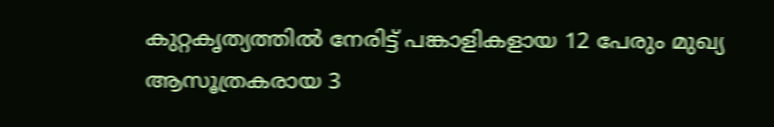കുറ്റകൃത്യത്തിൽ നേരിട്ട് പങ്കാളികളായ 12 പേരും മുഖ്യ ആസൂത്രകരായ 3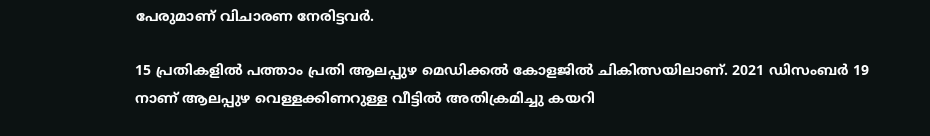പേരുമാണ് വിചാരണ നേരിട്ടവർ.

15 പ്രതികളിൽ പത്താം പ്രതി ആലപ്പുഴ മെഡിക്കൽ കോളജിൽ ചികിത്സയിലാണ്. 2021 ഡിസംബർ 19 നാണ് ആലപ്പുഴ വെള്ളക്കിണറുള്ള വീട്ടിൽ അതിക്രമിച്ചു കയറി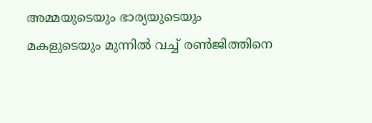അമ്മയുടെയും ഭാര്യയുടെയും മകളുടെയും മുന്നിൽ വച്ച് രൺജിത്തിനെ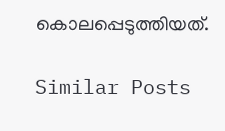കൊലപ്പെടുത്തിയത്.

Similar Posts